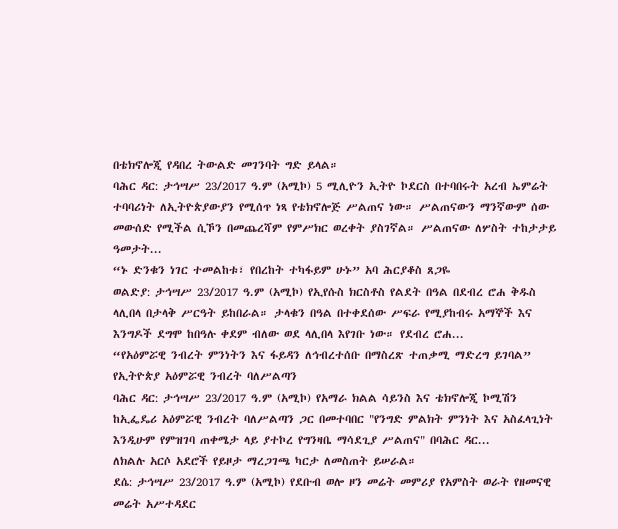በቴክኖሎጂ የዳበረ ትውልድ መገንባት ግድ ይላል።
ባሕር ዳር: ታኅሣሥ 23/2017 ዓ.ም (አሚኮ) 5 ሚሊዮን ኢትዮ ኮደርስ በተባበሩት አረብ ኤምሬት ተባባሪነት ለኢትዮጵያውያን የሚሰጥ ነጻ የቴክኖሎጅ ሥልጠና ነው። ሥልጠናውን ማንኛውም ሰው መውሰድ የሚችል ሲኾን በመጨረሻም የምሥክር ወረቀት ያስገኛል። ሥልጠናው ለሦስት ተከታታይ ዓመታት...
“ኑ ድንቁን ነገር ተመልከቱ፣ የበረከት ተካፋይም ሁኑ” አባ ሕርያቆስ ጸጋዬ
ወልድያ: ታኅሣሥ 23/2017 ዓ.ም (አሚኮ) የኢየሱስ ክርስቶስ የልደት በዓል በደብረ ሮሐ ቅዱስ ላሊበላ በታላቅ ሥርዓት ይከበራል። ታላቁን በዓል በተቀደሰው ሥፍራ የሚያከብሩ አማኞች እና እንግዶች ደግሞ ከበዓሉ ቀደም ብለው ወደ ላሊበላ እየገቡ ነው። የደብረ ሮሐ...
“የአዕምሯዊ ንብረት ምንነትን እና ፋይዳን ለኅብረተሰቡ በማስረጽ ተጠቃሚ ማድረግ ይገባል” የኢትዮጵያ አዕምሯዊ ንብረት ባለሥልጣን
ባሕር ዳር: ታኅሣሥ 23/2017 ዓ.ም (አሚኮ) የአማራ ክልል ሳይንስ እና ቴክኖሎጂ ኮሚሽን ከኢፌዴሪ አዕምሯዊ ንብረት ባለሥልጣን ጋር በመተባበር "የንግድ ምልክት ምንነት እና አስፈላጊነት እንዲሁም የምዝገባ ጠቀሜታ ላይ ያተኮረ የግንዛቤ ማሳደጊያ ሥልጠና" በባሕር ዳር...
ለክልሉ አርሶ አደሮች የይዞታ ማረጋገጫ ካርታ ለመስጠት ይሠራል።
ደሴ: ታኅሣሥ 23/2017 ዓ.ም (አሚኮ) የደቡብ ወሎ ዞን መሬት መምሪያ የአምስት ወራት የዘመናዊ መሬት አሥተዳደር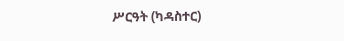ሥርዓት (ካዳስተር)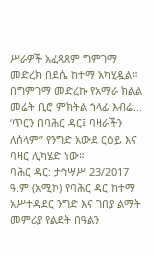ሥራዎች አፈጻጸም ግምገማ መድረክ በደሴ ከተማ አካሂዷል። በግምገማ መድረኩ የአማራ ክልል መሬት ቢሮ ምክትል ኀላፊ እብሬ...
‘ጥርን በባሕር ዳር፤ ባዛራችን ለሰላም” የንግድ አውደ ርዕይ እና ባዛር ሊካሄድ ነው።
ባሕር ዳር: ታኅሣሥ 23/2017 ዓ.ም (አሚኮ) የባሕር ዳር ከተማ አሥተዳደር ንግድ እና ገበያ ልማት መምሪያ የልደት በዓልን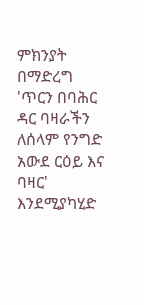ምክንያት በማድረግ 'ጥርን በባሕር ዳር ባዛራችን ለሰላም የንግድ አውደ ርዕይ እና ባዛር' እንደሚያካሂድ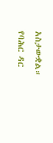አስታውቋል።
የባሕር ዳር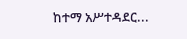ከተማ አሥተዳደር...